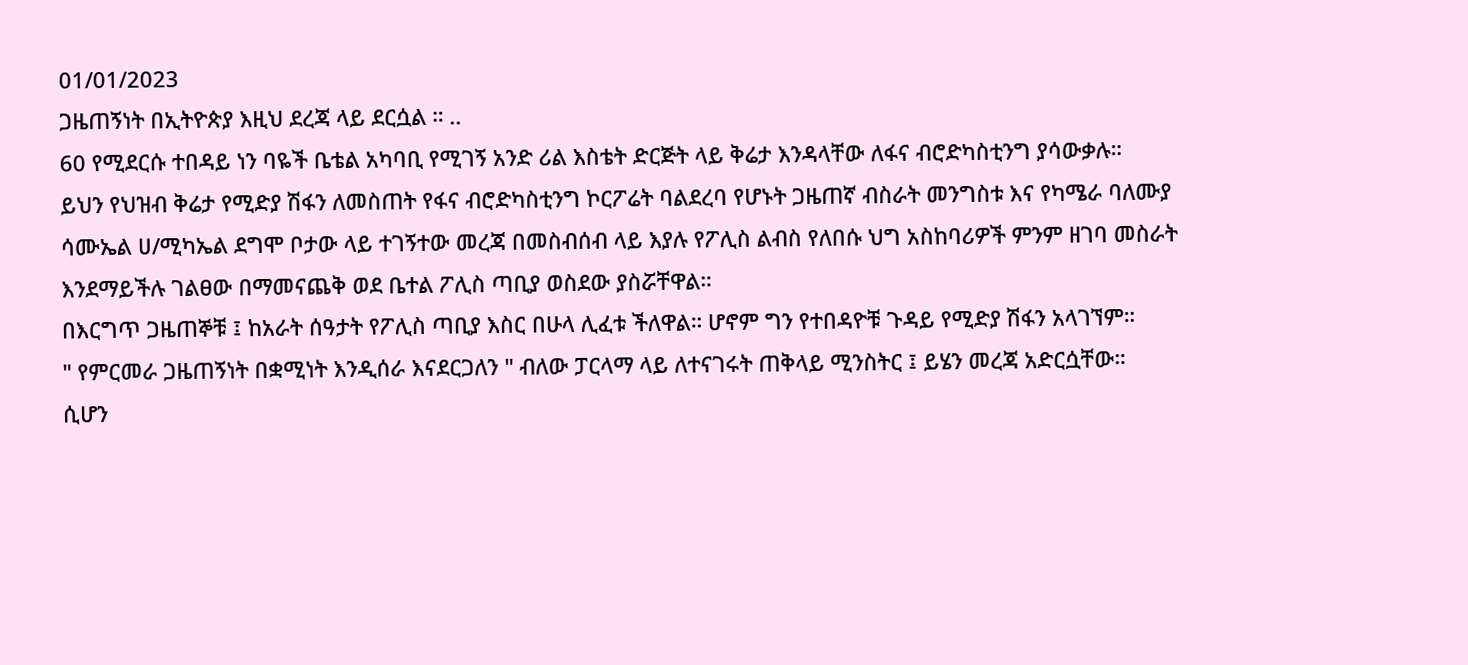01/01/2023
ጋዜጠኝነት በኢትዮጵያ እዚህ ደረጃ ላይ ደርሷል ። ..
60 የሚደርሱ ተበዳይ ነን ባዬች ቤቴል አካባቢ የሚገኝ አንድ ሪል እስቴት ድርጅት ላይ ቅሬታ እንዳላቸው ለፋና ብሮድካስቲንግ ያሳውቃሉ።
ይህን የህዝብ ቅሬታ የሚድያ ሽፋን ለመስጠት የፋና ብሮድካስቲንግ ኮርፖሬት ባልደረባ የሆኑት ጋዜጠኛ ብስራት መንግስቱ እና የካሜራ ባለሙያ ሳሙኤል ሀ/ሚካኤል ደግሞ ቦታው ላይ ተገኝተው መረጃ በመስብሰብ ላይ እያሉ የፖሊስ ልብስ የለበሱ ህግ አስከባሪዎች ምንም ዘገባ መስራት እንደማይችሉ ገልፀው በማመናጨቅ ወደ ቤተል ፖሊስ ጣቢያ ወስደው ያስሯቸዋል።
በእርግጥ ጋዜጠኞቹ ፤ ከአራት ሰዓታት የፖሊስ ጣቢያ እስር በሁላ ሊፈቱ ችለዋል። ሆኖም ግን የተበዳዮቹ ጉዳይ የሚድያ ሽፋን አላገኘም።
" የምርመራ ጋዜጠኝነት በቋሚነት እንዲሰራ እናደርጋለን " ብለው ፓርላማ ላይ ለተናገሩት ጠቅላይ ሚንስትር ፤ ይሄን መረጃ አድርሷቸው።
ሲሆን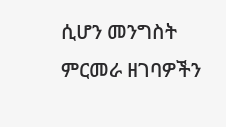ሲሆን መንግስት ምርመራ ዘገባዎችን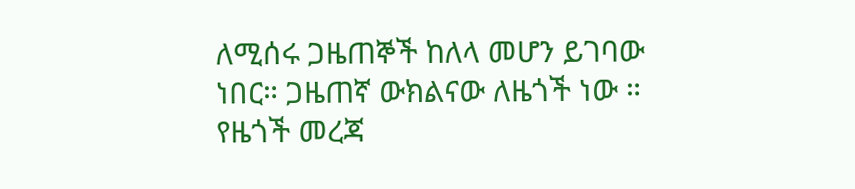ለሚሰሩ ጋዜጠኞች ከለላ መሆን ይገባው ነበር። ጋዜጠኛ ውክልናው ለዜጎች ነው ። የዜጎች መረጃ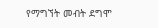የማግኘት መብት ደግሞ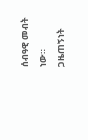ሰብዓዊ መብት ነው። ጋዜጠኝነት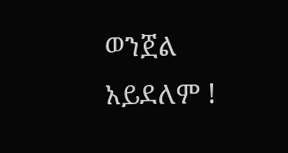ወንጀል አይደለም !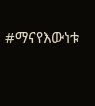#ማናየእውነቱ